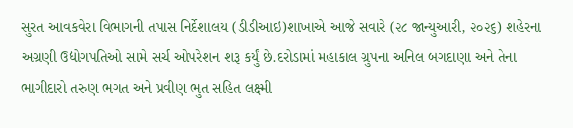સુરત આવકવેરા વિભાગની તપાસ નિર્દેશાલય (ડીડીઆઇ)શાખાએ આજે સવારે (૨૮ જાન્યુઆરી, ૨૦૨૬) શહેરના અગ્રણી ઉદ્યોગપતિઓ સામે સર્ચ ઓપરેશન શરૂ કર્યું છે.દરોડામાં મહાકાલ ગ્રુપના અનિલ બગદાણા અને તેના ભાગીદારો તરુણ ભગત અને પ્રવીણ ભુત સહિત લક્ષ્મી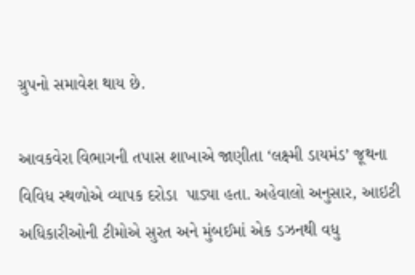ગ્રુપનો સમાવેશ થાય છે.

આવકવેરા વિભાગની તપાસ શાખાએ જાણીતા ‘લક્ષ્મી ડાયમંડ’ જૂથના વિવિધ સ્થળોએ વ્યાપક દરોડા  પાડ્યા હતા. અહેવાલો અનુસાર, આઇટી અધિકારીઓની ટીમોએ સુરત અને મુંબઈમાં એક ડઝનથી વધુ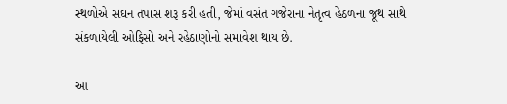સ્થળોએ સઘન તપાસ શરૂ કરી હતી, જેમાં વસંત ગજેરાના નેતૃત્વ હેઠળના જૂથ સાથે સંકળાયેલી ઓફિસો અને રહેઠાણોનો સમાવેશ થાય છે.

આ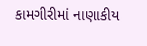કામગીરીમાં નાણાકીય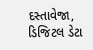દસ્તાવેજા, ડિજિટલ ડેટા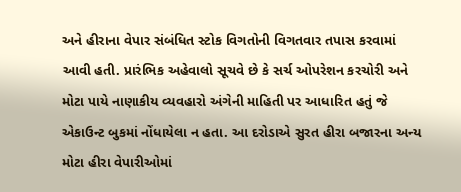અને હીરાના વેપાર સંબંધિત સ્ટોક વિગતોની વિગતવાર તપાસ કરવામાં આવી હતી. પ્રારંભિક અહેવાલો સૂચવે છે કે સર્ચ ઓપરેશન કરચોરી અને મોટા પાયે નાણાકીય વ્યવહારો અંગેની માહિતી પર આધારિત હતું જે એકાઉન્ટ બુકમાં નોંધાયેલા ન હતા. આ દરોડાએ સુરત હીરા બજારના અન્ય મોટા હીરા વેપારીઓમાં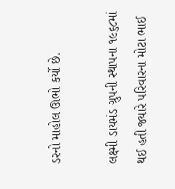ડરનો માહોલ ઊભો કર્યો છે.

લક્ષ્મી ડાયમંડ ગ્રુપની સ્થાપના ૧૯૬૮માં થઈ હતી જ્યારે પરિવારના મોટા ભાઈ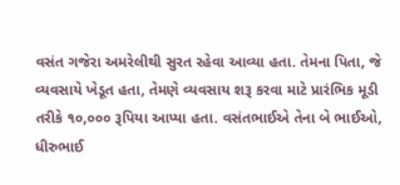વસંત ગજેરા અમરેલીથી સુરત રહેવા આવ્યા હતા. તેમના પિતા, જે વ્યવસાયે ખેડૂત હતા, તેમણે વ્યવસાય શરૂ કરવા માટે પ્રારંભિક મૂડી તરીકે ૧૦,૦૦૦ રૂપિયા આપ્યા હતા. વસંતભાઈએ તેના બે ભાઈઓ, ધીરુભાઈ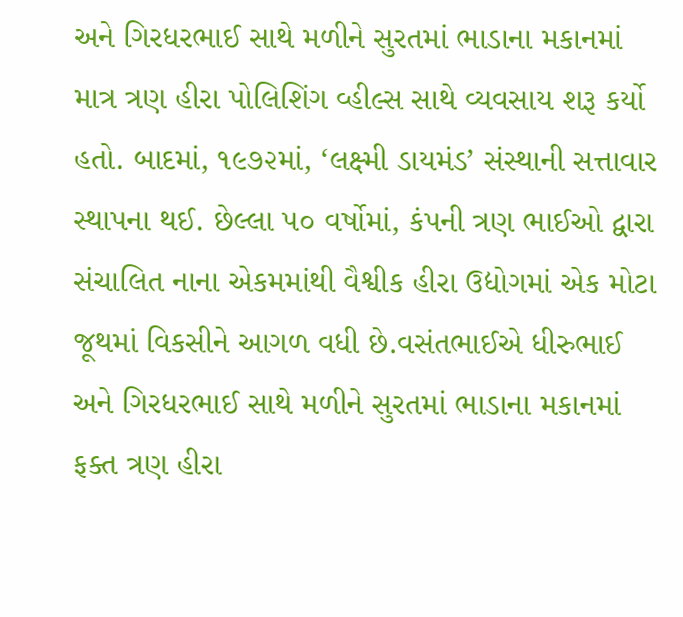અને ગિરધરભાઈ સાથે મળીને સુરતમાં ભાડાના મકાનમાં માત્ર ત્રણ હીરા પોલિશિંગ વ્હીલ્સ સાથે વ્યવસાય શરૂ કર્યો હતો. બાદમાં, ૧૯૭૨માં, ‘લક્ષ્મી ડાયમંડ’ સંસ્થાની સત્તાવાર સ્થાપના થઈ. છેલ્લા ૫૦ વર્ષોમાં, કંપની ત્રણ ભાઈઓ દ્વારા સંચાલિત નાના એકમમાંથી વૈશ્વીક હીરા ઉદ્યોગમાં એક મોટા જૂથમાં વિકસીને આગળ વધી છે.વસંતભાઈએ ધીરુભાઈ અને ગિરધરભાઈ સાથે મળીને સુરતમાં ભાડાના મકાનમાં ફક્ત ત્રણ હીરા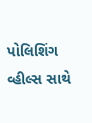પોલિશિંગ વ્હીલ્સ સાથે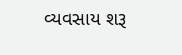વ્યવસાય શરૂ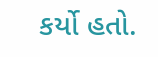કર્યો હતો.